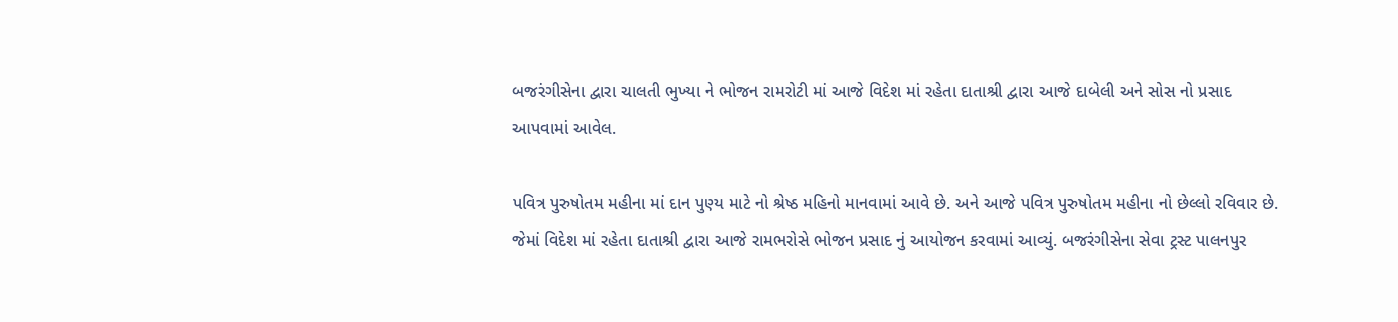બજરંગીસેના દ્વારા ચાલતી ભુખ્યા ને ભોજન રામરોટી માં આજે વિદેશ માં રહેતા દાતાશ્રી દ્વારા આજે દાબેલી અને સોસ નો પ્રસાદ આપવામાં આવેલ.

પવિત્ર પુરુષોતમ મહીના માં દાન પુણ્ય માટે નો શ્રેષ્ઠ મહિનો માનવામાં આવે છે. અને આજે પવિત્ર પુરુષોતમ મહીના નો છેલ્લો રવિવાર છે. જેમાં વિદેશ માં રહેતા દાતાશ્રી દ્વારા આજે રામભરોસે ભોજન પ્રસાદ નું આયોજન કરવામાં આવ્યું. બજરંગીસેના સેવા ટ્રસ્ટ પાલનપુર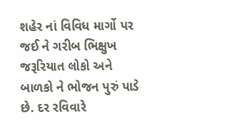શહેર નાં વિવિધ માર્ગો પર જઈ ને ગરીબ ભિક્ષુખ જરૂરિયાત લોકો અને બાળકો ને ભોજન પુરું પાડે છે. દર રવિવારે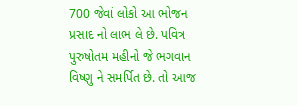700 જેવાં લોકો આ ભોજન પ્રસાદ નો લાભ લે છે. પવિત્ર પુરુષોતમ મહીનો જે ભગવાન વિષ્ણુ ને સમર્પિત છે. તો આજ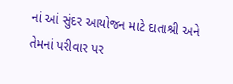નાં આં સુંદર આયોજન માટે દાતાશ્રી અને તેમનાં પરીવાર પર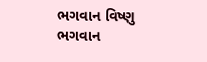ભગવાન વિષ્ણુ ભગવાન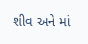શીવ અને માં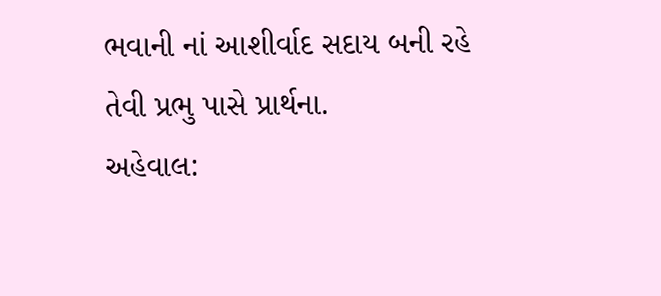ભવાની નાં આશીર્વાદ સદાય બની રહે તેવી પ્રભુ પાસે પ્રાર્થના.
અહેવાલ: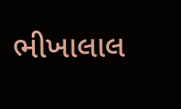ભીખાલાલ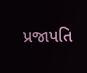પ્રજાપતિ